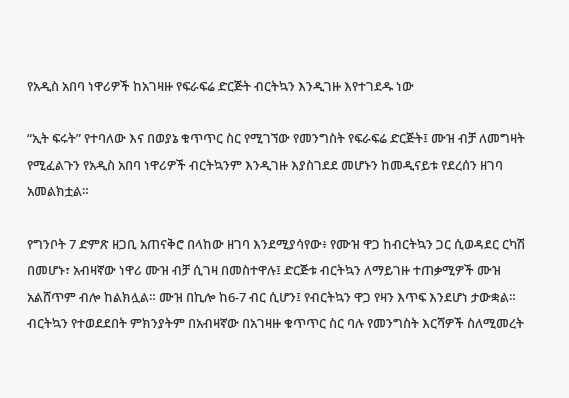የአዲስ አበባ ነዋሪዎች ከአገዛዙ የፍራፍሬ ድርጅት ብርትኳን እንዲገዙ እየተገደዱ ነው

“ኢት ፍሩት” የተባለው እና በወያኔ ቁጥጥር ስር የሚገኘው የመንግስት የፍራፍሬ ድርጅት፤ ሙዝ ብቻ ለመግዛት የሚፈልጉን የአዲስ አበባ ነዋሪዎች ብርትኳንም እንዲገዙ እያስገደደ መሆኑን ከመዲናይቱ የደረሰን ዘገባ አመልክቷል።

የግንቦት 7 ድምጽ ዘጋቢ አጠናቅሮ በላከው ዘገባ እንደሚያሳየው፥ የሙዝ ዋጋ ከብርትኳን ጋር ሲወዳደር ርካሽ በመሆኑ፣ አብዛኛው ነዋሪ ሙዝ ብቻ ሲገዛ በመስተዋሉ፤ ድርጅቱ ብርትኳን ለማይገዙ ተጠቃሚዎች ሙዝ አልሸጥም ብሎ ከልክሏል። ሙዝ በኪሎ ከ6-7 ብር ሲሆን፤ የብርትኳን ዋጋ የዛን እጥፍ እንደሆነ ታውቋል። ብርትኳን የተወደደበት ምክንያትም በአብዛኛው በአገዛዙ ቁጥጥር ስር ባሉ የመንግስት እርሻዎች ስለሚመረት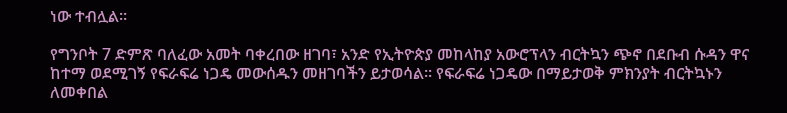ነው ተብሏል።

የግንቦት 7 ድምጽ ባለፈው አመት ባቀረበው ዘገባ፣ አንድ የኢትዮጵያ መከላከያ አውሮፕላን ብርትኳን ጭኖ በደቡብ ሱዳን ዋና ከተማ ወደሚገኝ የፍራፍሬ ነጋዴ መውሰዱን መዘገባችን ይታወሳል። የፍራፍሬ ነጋዴው በማይታወቅ ምክንያት ብርትኳኑን ለመቀበል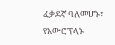ፈቃደኛ ባለመሆኑ፣ የአውሮፕላኑ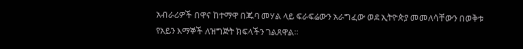አብራሪዎች በዋና ከተማዋ በጁባ መሃል ላይ ፍራፍሬውን አራግፈው ወደ ኢትዮጵያ መመለሳቸውን በወቅቱ የአይን እማኞች ለዝግጅት ክፍላችን ገልጸዋል።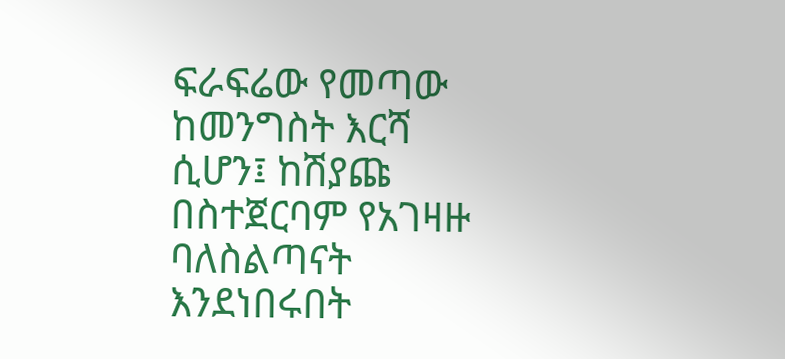ፍራፍሬው የመጣው ከመንግስት እርሻ ሲሆን፤ ከሽያጩ በስተጀርባም የአገዛዙ ባለስልጣናት እንደነበሩበት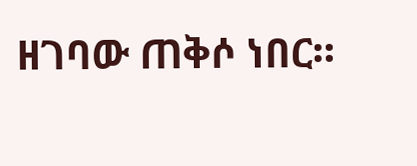ዘገባው ጠቅሶ ነበር።